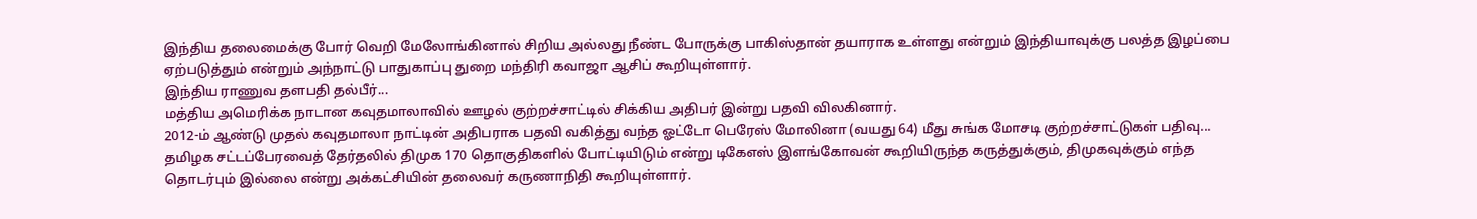இந்திய தலைமைக்கு போர் வெறி மேலோங்கினால் சிறிய அல்லது நீண்ட போருக்கு பாகிஸ்தான் தயாராக உள்ளது என்றும் இந்தியாவுக்கு பலத்த இழப்பை ஏற்படுத்தும் என்றும் அந்நாட்டு பாதுகாப்பு துறை மந்திரி கவாஜா ஆசிப் கூறியுள்ளார்.
இந்திய ராணுவ தளபதி தல்பீர்...
மத்திய அமெரிக்க நாடான கவுதமாலாவில் ஊழல் குற்றச்சாட்டில் சிக்கிய அதிபர் இன்று பதவி விலகினார்.
2012-ம் ஆண்டு முதல் கவுதமாலா நாட்டின் அதிபராக பதவி வகித்து வந்த ஓட்டோ பெரேஸ் மோலினா (வயது 64) மீது சுங்க மோசடி குற்றச்சாட்டுகள் பதிவு...
தமிழக சட்டப்பேரவைத் தேர்தலில் திமுக 170 தொகுதிகளில் போட்டியிடும் என்று டிகேஎஸ் இளங்கோவன் கூறியிருந்த கருத்துக்கும், திமுகவுக்கும் எந்த தொடர்பும் இல்லை என்று அக்கட்சியின் தலைவர் கருணாநிதி கூறியுள்ளார்.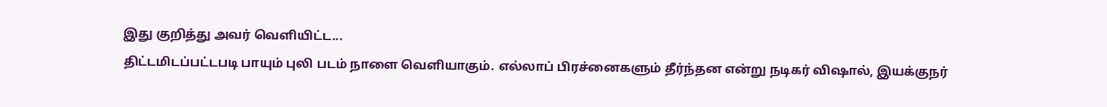இது குறித்து அவர் வெளியிட்ட...
திட்டமிடப்பட்டபடி பாயும் புலி படம் நாளை வெளியாகும். எல்லாப் பிரச்னைகளும் தீர்ந்தன என்று நடிகர் விஷால், இயக்குநர்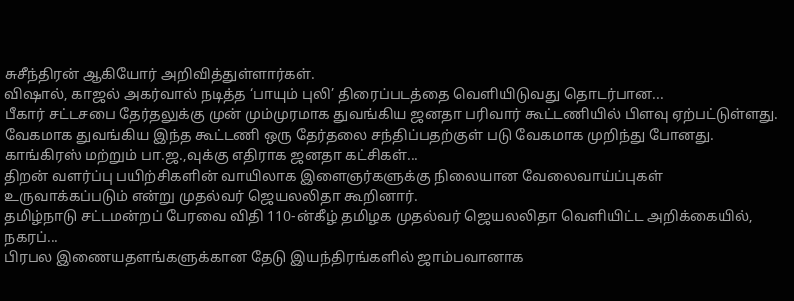சுசீந்திரன் ஆகியோர் அறிவித்துள்ளார்கள்.
விஷால், காஜல் அகர்வால் நடித்த ‘பாயும் புலி’ திரைப்படத்தை வெளியிடுவது தொடர்பான...
பீகார் சட்டசபை தேர்தலுக்கு முன் மும்முரமாக துவங்கிய ஜனதா பரிவார் கூட்டணியில் பிளவு ஏற்பட்டுள்ளது. வேகமாக துவங்கிய இந்த கூட்டணி ஒரு தேர்தலை சந்திப்பதற்குள் படு வேகமாக முறிந்து போனது.
காங்கிரஸ் மற்றும் பா.ஜ.,வுக்கு எதிராக ஜனதா கட்சிகள்...
திறன் வளர்ப்பு பயிற்சிகளின் வாயிலாக இளைஞர்களுக்கு நிலையான வேலைவாய்ப்புகள் உருவாக்கப்படும் என்று முதல்வர் ஜெயலலிதா கூறினார்.
தமிழ்நாடு சட்டமன்றப் பேரவை விதி 110-ன்கீழ் தமிழக முதல்வர் ஜெயலலிதா வெளியிட்ட அறிக்கையில்,
நகரப்...
பிரபல இணையதளங்களுக்கான தேடு இயந்திரங்களில் ஜாம்பவானாக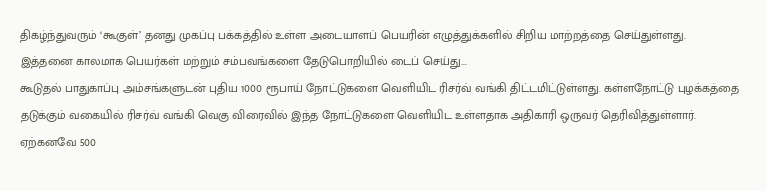திகழ்ந்துவரும் ‘கூகுள்’ தனது முகப்பு பக்கத்தில் உள்ள அடையாளப் பெயரின் எழுத்துக்களில் சிறிய மாற்றத்தை செய்துள்ளது.
இத்தனை காலமாக பெயர்கள் மற்றும் சம்பவங்களை தேடுபொறியில் டைப் செய்து...
கூடுதல் பாதுகாப்பு அம்சங்களுடன் புதிய 1000 ரூபாய் நோட்டுகளை வெளியிட ரிசர்வ் வங்கி திட்டமிட்டுள்ளது. கள்ளநோட்டு புழக்கத்தை தடுக்கும் வகையில் ரிசர்வ் வங்கி வெகு விரைவில் இந்த நோட்டுகளை வெளியிட உள்ளதாக அதிகாரி ஒருவர் தெரிவித்துள்ளார். ஏற்கனவே 500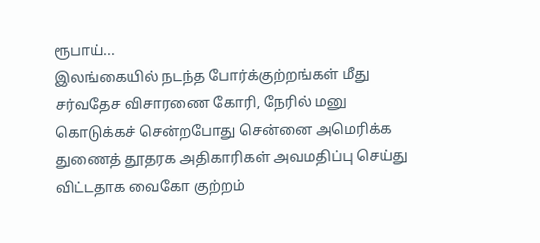ரூபாய்...
இலங்கையில் நடந்த போர்க்குற்றங்கள் மீது சர்வதேச விசாரணை கோரி, நேரில் மனு கொடுக்கச் சென்றபோது சென்னை அமெரிக்க துணைத் தூதரக அதிகாரிகள் அவமதிப்பு செய்து விட்டதாக வைகோ குற்றம்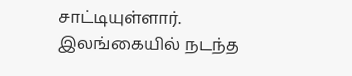சாட்டியுள்ளார்.
இலங்கையில் நடந்த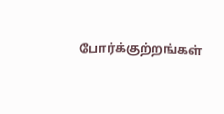போர்க்குற்றங்கள்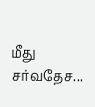மீது சர்வதேச...